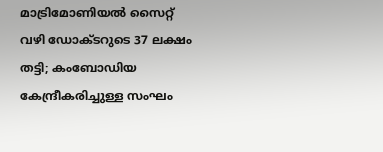മാട്രിമോണിയൽ സൈറ്റ് വഴി ഡോക്ടറുടെ 37 ലക്ഷം തട്ടി; കംബോഡിയ കേന്ദ്രീകരിച്ചുള്ള സംഘം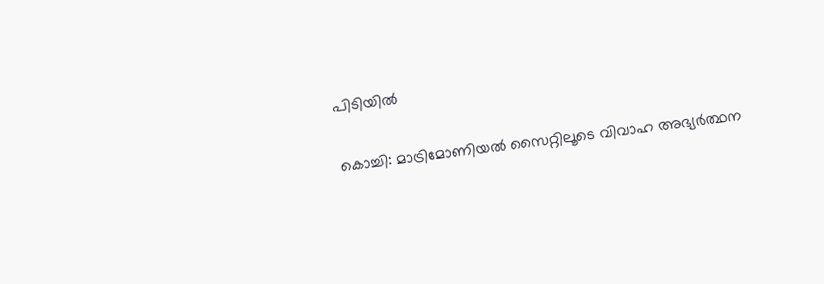പിടിയിൽ

കൊച്ചി: മാട്രിമോണിയൽ സൈറ്റിലൂടെ വിവാഹ അഭ്യർത്ഥന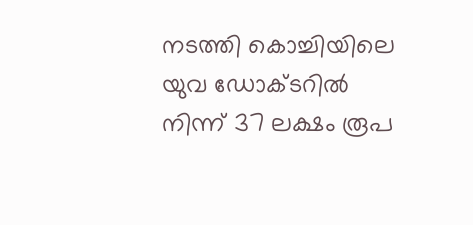നടത്തി കൊച്ചിയിലെ യുവ ഡോക്ടറിൽ നിന്ന് 37 ലക്ഷം രൂപ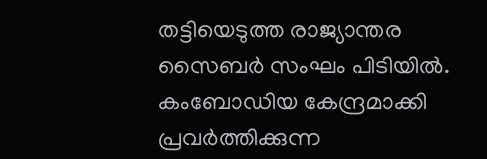തട്ടിയെടുത്ത രാജ്യാന്തര സൈബർ സംഘം പിടിയിൽ. കംബോഡിയ കേന്ദ്രമാക്കി പ്രവർത്തിക്കുന്ന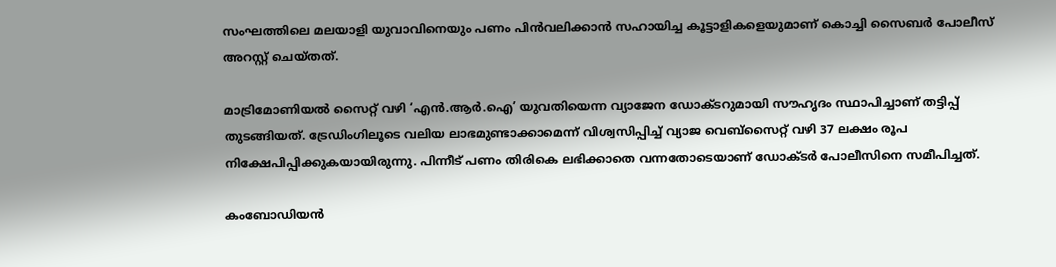സംഘത്തിലെ മലയാളി യുവാവിനെയും പണം പിൻവലിക്കാൻ സഹായിച്ച കൂട്ടാളികളെയുമാണ് കൊച്ചി സൈബർ പോലീസ് അറസ്റ്റ് ചെയ്തത്.

മാട്രിമോണിയൽ സൈറ്റ് വഴി ‘എൻ.ആർ.ഐ’ യുവതിയെന്ന വ്യാജേന ഡോക്ടറുമായി സൗഹൃദം സ്ഥാപിച്ചാണ് തട്ടിപ്പ് തുടങ്ങിയത്. ട്രേഡിംഗിലൂടെ വലിയ ലാഭമുണ്ടാക്കാമെന്ന് വിശ്വസിപ്പിച്ച് വ്യാജ വെബ്സൈറ്റ് വഴി 37 ലക്ഷം രൂപ നിക്ഷേപിപ്പിക്കുകയായിരുന്നു. പിന്നീട് പണം തിരികെ ലഭിക്കാതെ വന്നതോടെയാണ് ഡോക്ടർ പോലീസിനെ സമീപിച്ചത്.

കംബോഡിയൻ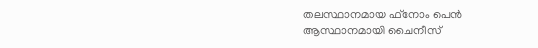തലസ്ഥാനമായ ഫ്‌നോം പെൻ ആസ്ഥാനമായി ചൈനീസ്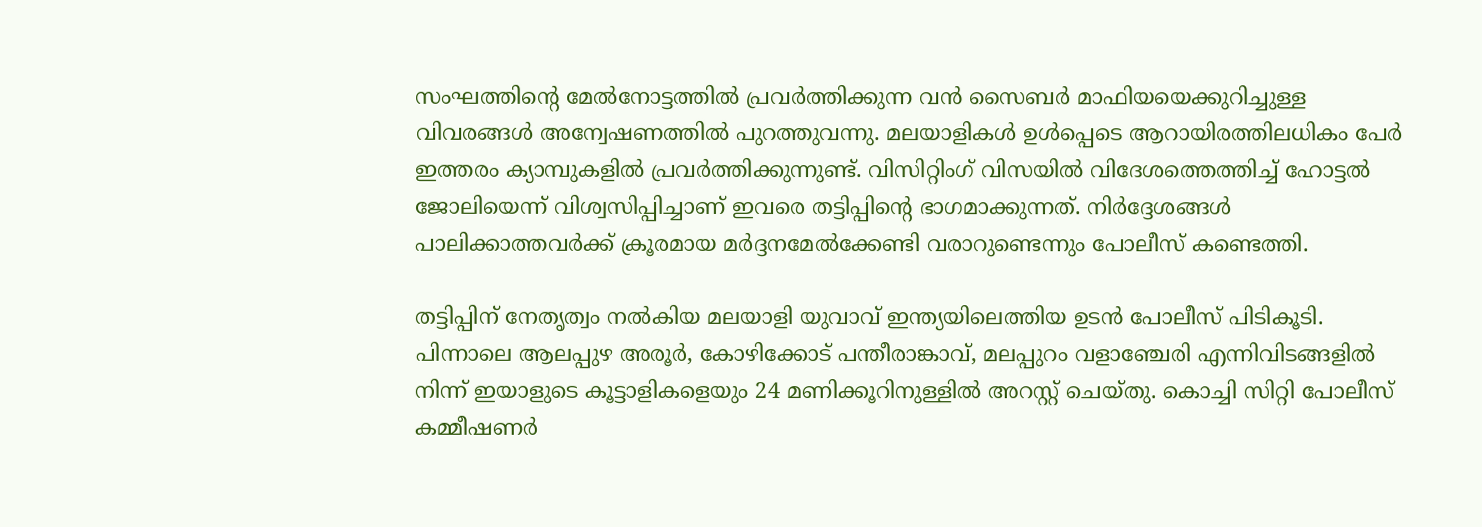സംഘത്തിന്റെ മേൽനോട്ടത്തിൽ പ്രവർത്തിക്കുന്ന വൻ സൈബർ മാഫിയയെക്കുറിച്ചുള്ള വിവരങ്ങൾ അന്വേഷണത്തിൽ പുറത്തുവന്നു. മലയാളികൾ ഉൾപ്പെടെ ആറായിരത്തിലധികം പേർ ഇത്തരം ക്യാമ്പുകളിൽ പ്രവർത്തിക്കുന്നുണ്ട്. വിസിറ്റിംഗ് വിസയിൽ വിദേശത്തെത്തിച്ച് ഹോട്ടൽ ജോലിയെന്ന് വിശ്വസിപ്പിച്ചാണ് ഇവരെ തട്ടിപ്പിന്റെ ഭാഗമാക്കുന്നത്. നിർദ്ദേശങ്ങൾ പാലിക്കാത്തവർക്ക് ക്രൂരമായ മർദ്ദനമേൽക്കേണ്ടി വരാറുണ്ടെന്നും പോലീസ് കണ്ടെത്തി.

തട്ടിപ്പിന് നേതൃത്വം നൽകിയ മലയാളി യുവാവ് ഇന്ത്യയിലെത്തിയ ഉടൻ പോലീസ് പിടികൂടി. പിന്നാലെ ആലപ്പുഴ അരൂർ, കോഴിക്കോട് പന്തീരാങ്കാവ്, മലപ്പുറം വളാഞ്ചേരി എന്നിവിടങ്ങളിൽ നിന്ന് ഇയാളുടെ കൂട്ടാളികളെയും 24 മണിക്കൂറിനുള്ളിൽ അറസ്റ്റ് ചെയ്തു. കൊച്ചി സിറ്റി പോലീസ് കമ്മീഷണർ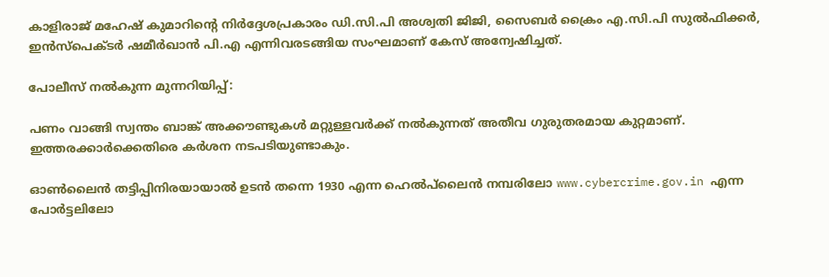കാളിരാജ് മഹേഷ് കുമാറിന്റെ നിർദ്ദേശപ്രകാരം ഡി.സി.പി അശ്വതി ജിജി, സൈബർ ക്രൈം എ.സി.പി സുൽഫിക്കർ, ഇൻസ്പെക്ടർ ഷമീർഖാൻ പി.എ എന്നിവരടങ്ങിയ സംഘമാണ് കേസ് അന്വേഷിച്ചത്.

പോലീസ് നൽകുന്ന മുന്നറിയിപ്പ്:

പണം വാങ്ങി സ്വന്തം ബാങ്ക് അക്കൗണ്ടുകൾ മറ്റുള്ളവർക്ക് നൽകുന്നത് അതീവ ഗുരുതരമായ കുറ്റമാണ്. ഇത്തരക്കാർക്കെതിരെ കർശന നടപടിയുണ്ടാകും.

ഓൺലൈൻ തട്ടിപ്പിനിരയായാൽ ഉടൻ തന്നെ 1930 എന്ന ഹെൽപ്‌ലൈൻ നമ്പരിലോ www.cybercrime.gov.in എന്ന പോർട്ടലിലോ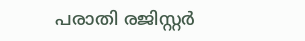പരാതി രജിസ്റ്റർ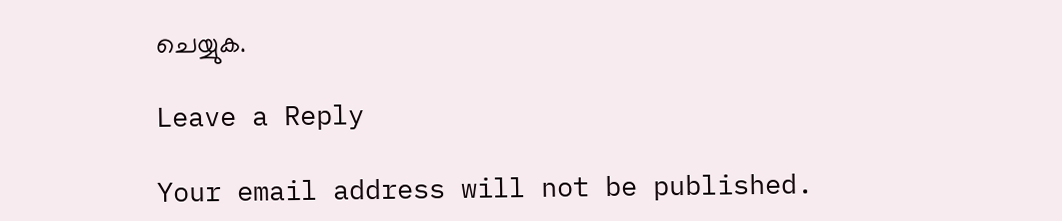ചെയ്യുക.

Leave a Reply

Your email address will not be published.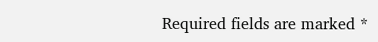Required fields are marked *